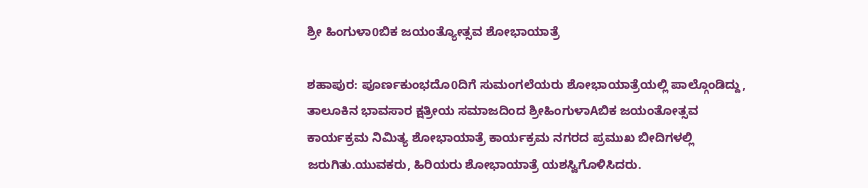ಶ್ರೀ ಹಿಂಗುಳಾ0ಬಿಕ ಜಯಂತ್ಯೋತ್ಸವ ಶೋಭಾಯಾತ್ರೆ

ಶಹಾಪುರ: ಪೂರ್ಣಕುಂಭದೊ0ದಿಗೆ ಸುಮಂಗಲೆಯರು ಶೋಭಾಯಾತ್ರೆಯಲ್ಲಿ ಪಾಲ್ಗೊಂಡಿದ್ದು, ತಾಲೂಕಿನ ಭಾವಸಾರ ಕ್ಷತ್ರೀಯ ಸಮಾಜದಿಂದ ಶ್ರೀಹಿಂಗುಳಾAಬಿಕ ಜಯಂತೋತ್ಸವ ಕಾರ್ಯಕ್ರಮ ನಿಮಿತ್ಯ ಶೋಭಾಯಾತ್ರೆ ಕಾರ್ಯಕ್ರಮ ನಗರದ ಪ್ರಮುಖ ಬೀದಿಗಳಲ್ಲಿ ಜರುಗಿತು.ಯುವಕರು, ಹಿರಿಯರು ಶೋಭಾಯಾತ್ರೆ ಯಶಸ್ವಿಗೊಳಿಸಿದರು.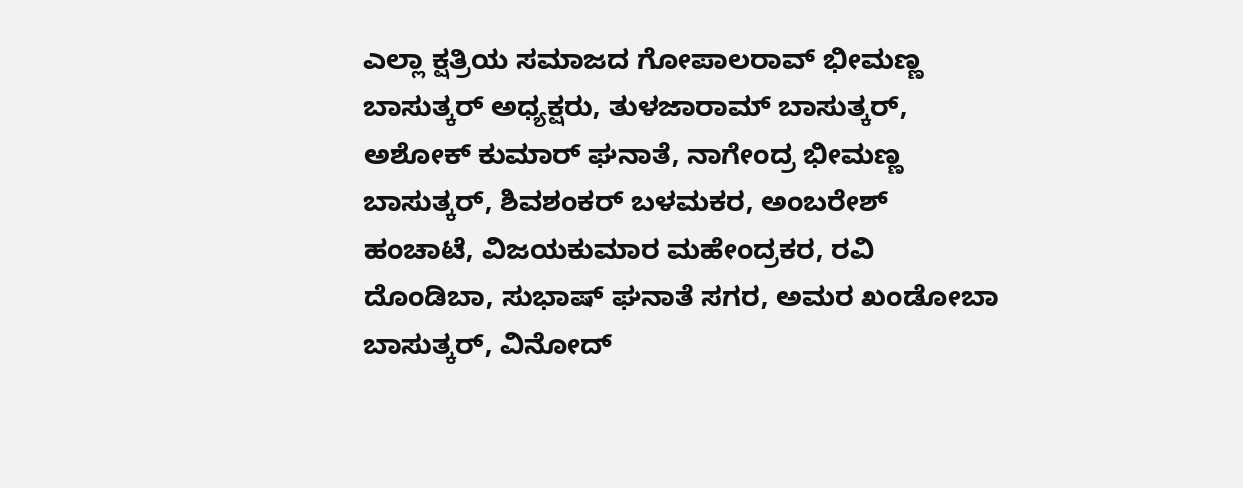ಎಲ್ಲಾ ಕ್ಷತ್ರಿಯ ಸಮಾಜದ ಗೋಪಾಲರಾವ್ ಭೀಮಣ್ಣ ಬಾಸುತ್ಕರ್ ಅಧ್ಯಕ್ಷರು, ತುಳಜಾರಾಮ್ ಬಾಸುತ್ಕರ್, ಅಶೋಕ್ ಕುಮಾರ್ ಘನಾತೆ, ನಾಗೇಂದ್ರ ಭೀಮಣ್ಣ ಬಾಸುತ್ಕರ್, ಶಿವಶಂಕರ್ ಬಳಮಕರ, ಅಂಬರೇಶ್ ಹಂಚಾಟೆ, ವಿಜಯಕುಮಾರ ಮಹೇಂದ್ರಕರ, ರವಿ ದೊಂಡಿಬಾ, ಸುಭಾಷ್ ಘನಾತೆ ಸಗರ, ಅಮರ ಖಂಡೋಬಾ ಬಾಸುತ್ಕರ್, ವಿನೋದ್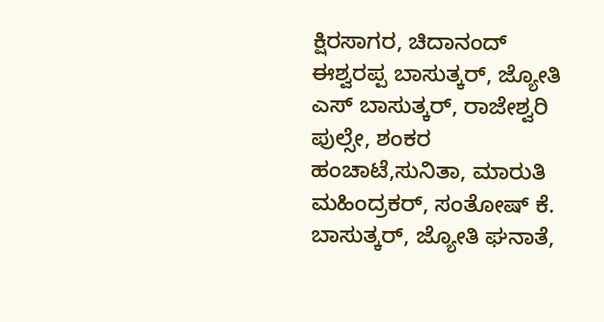ಕ್ಷಿರಸಾಗರ, ಚಿದಾನಂದ್ ಈಶ್ವರಪ್ಪ ಬಾಸುತ್ಕರ್, ಜ್ಯೋತಿ ಎಸ್ ಬಾಸುತ್ಕರ್, ರಾಜೇಶ್ವರಿ ಪುಲ್ಸೇ, ಶಂಕರ ಹಂಚಾಟೆ,ಸುನಿತಾ, ಮಾರುತಿ ಮಹಿಂದ್ರಕರ್, ಸಂತೋಷ್ ಕೆ. ಬಾಸುತ್ಕರ್, ಜ್ಯೋತಿ ಘನಾತೆ,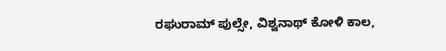ರಘುರಾಮ್ ಪುಲ್ಸೇ, ವಿಶ್ವನಾಥ್ ಕೋಳಿ ಕಾಲ,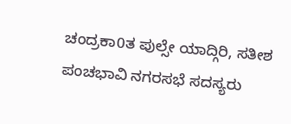ಚಂದ್ರಕಾ0ತ ಪುಲ್ಸೇ ಯಾದ್ಗಿರಿ, ಸತೀಶ ಪಂಚಭಾವಿ ನಗರಸಭೆ ಸದಸ್ಯರು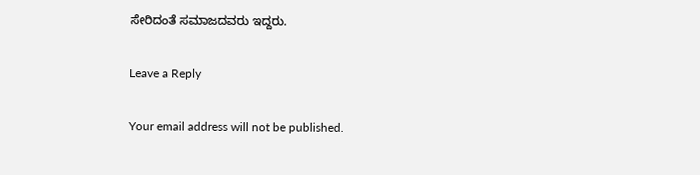ಸೇರಿದಂತೆ ಸಮಾಜದವರು ಇದ್ದರು.

Leave a Reply

Your email address will not be published.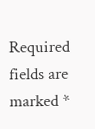Required fields are marked *